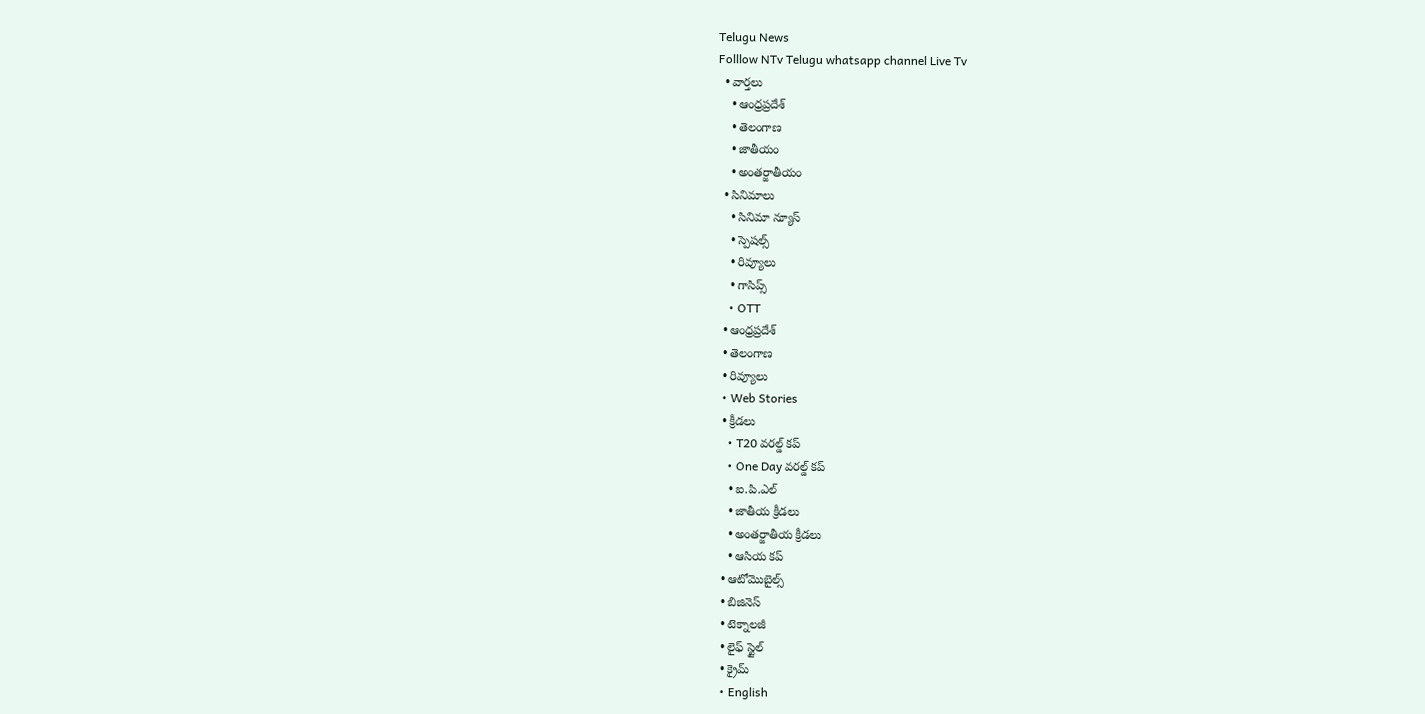Telugu News
Folllow NTv Telugu whatsapp channel Live Tv
  • వార్తలు
    • ఆంధ్రప్రదేశ్
    • తెలంగాణ
    • జాతీయం
    • అంతర్జాతీయం
  • సినిమాలు
    • సినిమా న్యూస్
    • స్పెషల్స్
    • రివ్యూలు
    • గాసిప్స్
    • OTT
  • ఆంధ్రప్రదేశ్
  • తెలంగాణ
  • రివ్యూలు
  • Web Stories
  • క్రీడలు
    • T20 వరల్డ్ కప్
    • One Day వరల్డ్ కప్
    • ఐ.పి.ఎల్
    • జాతీయ క్రీడలు
    • అంతర్జాతీయ క్రీడలు
    • ఆసియ కప్
  • ఆటోమొబైల్స్
  • బిజినెస్‌
  • టెక్నాలజీ
  • లైఫ్ స్టైల్
  • క్రైమ్
  • English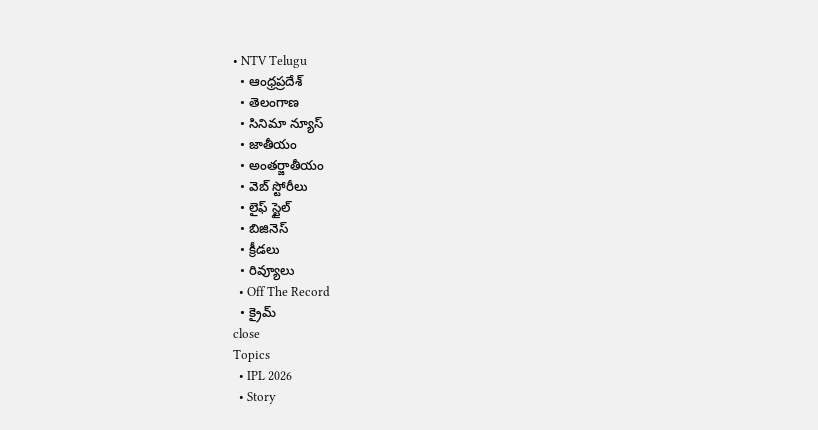• NTV Telugu
  • ఆంధ్రప్రదేశ్
  • తెలంగాణ
  • సినిమా న్యూస్
  • జాతీయం
  • అంతర్జాతీయం
  • వెబ్ స్టోరీలు
  • లైఫ్ స్టైల్
  • బిజినెస్‌
  • క్రీడలు
  • రివ్యూలు
  • Off The Record
  • క్రైమ్
close
Topics
  • IPL 2026
  • Story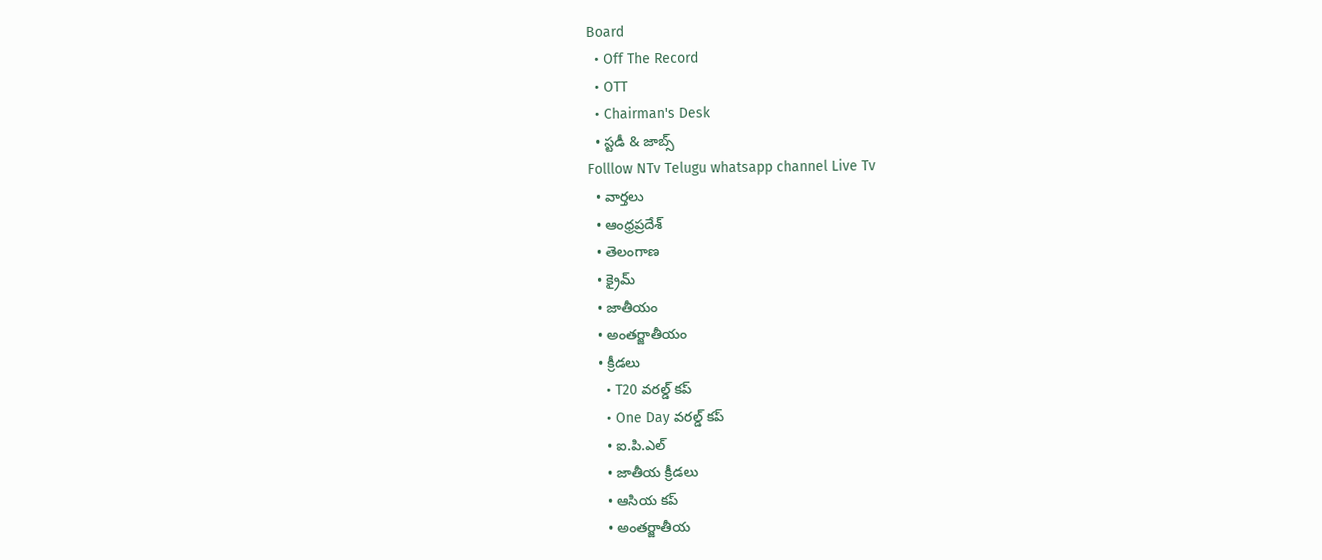Board
  • Off The Record
  • OTT
  • Chairman's Desk
  • స్టడీ & జాబ్స్
Folllow NTv Telugu whatsapp channel Live Tv
  • వార్తలు
  • ఆంధ్రప్రదేశ్
  • తెలంగాణ
  • క్రైమ్
  • జాతీయం
  • అంతర్జాతీయం
  • క్రీడలు
    • T20 వరల్డ్ కప్
    • One Day వరల్డ్ కప్
    • ఐ.పి.ఎల్
    • జాతీయ క్రీడలు
    • ఆసియ కప్
    • అంతర్జాతీయ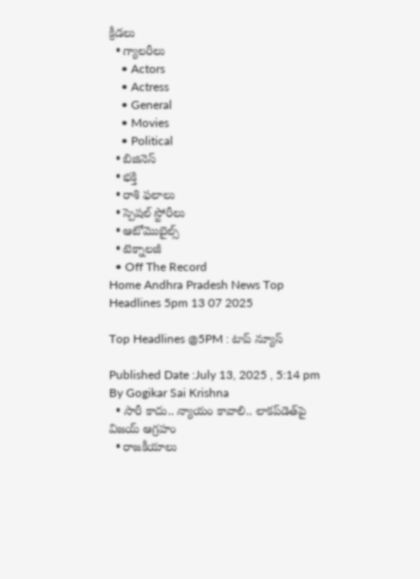క్రీడలు
  • గ్యాలరీలు
    • Actors
    • Actress
    • General
    • Movies
    • Political
  • బిజినెస్‌
  • భక్తి
  • రాశి ఫలాలు
  • స్పెషల్‌ స్టోరీలు
  • ఆటోమొబైల్స్
  • టెక్నాలజీ
  • Off The Record
Home Andhra Pradesh News Top Headlines 5pm 13 07 2025

Top Headlines @5PM : టాప్‌ న్యూస్‌

Published Date :July 13, 2025 , 5:14 pm
By Gogikar Sai Krishna
  • సారీ కాదు.. న్యాయం కావాలి.. లాకప్‌డెత్‌పై విజయ్ ఆగ్రహం
  • రాజకీయాలు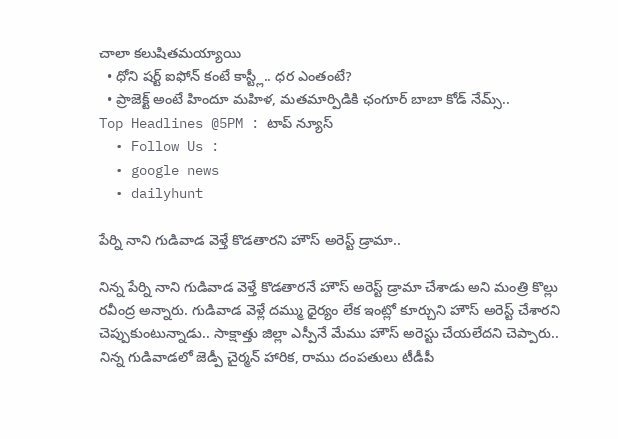చాలా కలుషితమయ్యాయి
  • ధోని షర్ట్ ఐఫోన్ కంటే కాస్ట్లీ.. ధర ఎంతంటే?
  • ప్రాజెక్ట్ అంటే హిందూ మహిళ, మతమార్పిడికి ఛంగూర్ బాబా కోడ్ నేమ్స్..
Top Headlines @5PM : టాప్‌ న్యూస్‌
  • Follow Us :
  • google news
  • dailyhunt

పేర్ని నాని గుడివాడ వెళ్తే కొడతారని హౌస్ అరెస్ట్ డ్రామా..

నిన్న పేర్ని నాని గుడివాడ వెళ్తే కొడతారనే హౌస్ అరెస్ట్ డ్రామా చేశాడు అని మంత్రి కొల్లు రవీంద్ర అన్నారు. గుడివాడ వెళ్లే దమ్ము ధైర్యం లేక ఇంట్లో కూర్చుని హౌస్ అరెస్ట్ చేశారని చెప్పుకుంటున్నాడు.. సాక్షాత్తు జిల్లా ఎస్పీనే మేము హౌస్ అరెస్టు చేయలేదని చెప్పారు.. నిన్న గుడివాడలో జెడ్పీ చైర్మన్ హారిక, రాము దంపతులు టీడీపీ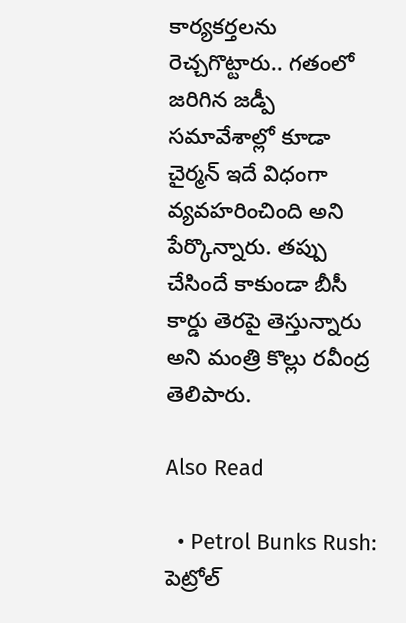కార్యకర్తలను రెచ్చగొట్టారు.. గతంలో జరిగిన జడ్పీ సమావేశాల్లో కూడా చైర్మన్ ఇదే విధంగా వ్యవహరించింది అని పేర్కొన్నారు. తప్పు చేసిందే కాకుండా బీసీ కార్డు తెరపై తెస్తున్నారు అని మంత్రి కొల్లు రవీంద్ర తెలిపారు.

Also Read

  • Petrol Bunks Rush: పెట్రోల్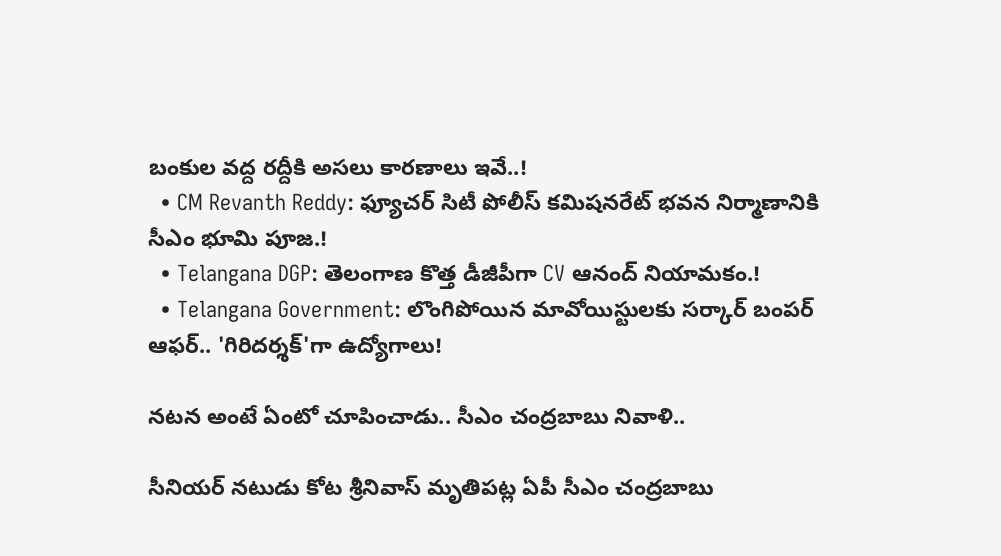బంకుల వద్ద రద్దీకి అసలు కారణాలు ఇవే..!
  • CM Revanth Reddy: ఫ్యూచర్ సిటీ పోలీస్ కమిషనరేట్ భవన నిర్మాణానికి సీఎం భూమి పూజ.!
  • Telangana DGP: తెలంగాణ కొత్త డీజీపీగా CV ఆనంద్ నియామకం.!
  • Telangana Government: లొంగిపోయిన మావోయిస్టులకు సర్కార్ బంపర్ ఆఫర్.. 'గిరిదర్శక్'గా ఉద్యోగాలు!

నటన అంటే ఏంటో చూపించాడు.. సీఎం చంద్రబాబు నివాళి..

సీనియర్ నటుడు కోట శ్రీనివాస్ మృతిపట్ల ఏపీ సీఎం చంద్రబాబు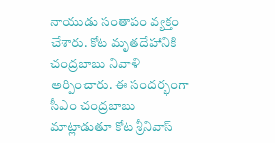నాయుడు సంతాపం వ్యక్తం చేశారు. కోట మృతదేహానికి చంద్రబాబు నివాళి అర్పించారు. ఈ సందర్భంగా సీఎం చంద్రబాబు మాట్లాడుతూ కోట శ్రీనివాస్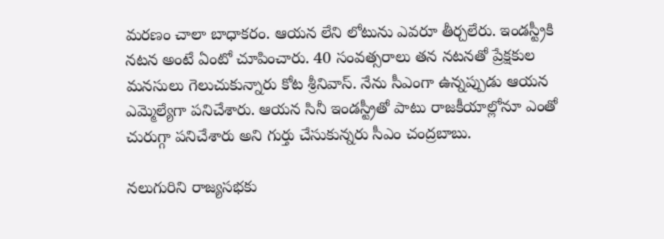మరణం చాలా బాధాకరం. ఆయన లేని లోటును ఎవరూ తీర్చలేరు. ఇండస్ట్రీకి నటన అంటే ఏంటో చూపించారు. 40 సంవత్సరాలు తన నటనతో ప్రేక్షకుల మనసులు గెలుచుకున్నారు కోట శ్రీనివాస్. నేను సీఎంగా ఉన్నప్పుడు ఆయన ఎమ్మెల్యేగా పనిచేశారు. ఆయన సినీ ఇండస్ట్రీతో పాటు రాజకీయాల్లోనూ ఎంతో చురుగ్గా పనిచేశారు అని గుర్తు చేసుకున్నరు సీఎం చంద్రబాబు.

నలుగురిని రాజ్యసభకు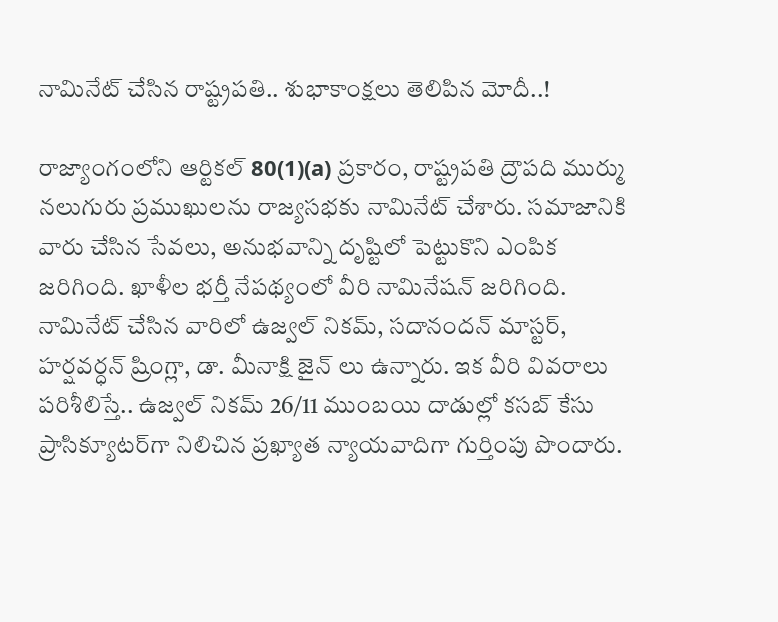నామినేట్ చేసిన రాష్ట్రపతి.. శుభాకాంక్షలు తెలిపిన మోదీ..!

రాజ్యాంగంలోని ఆర్టికల్ 80(1)(a) ప్రకారం, రాష్ట్రపతి ద్రౌపది ముర్ము నలుగురు ప్రముఖులను రాజ్యసభకు నామినేట్ చేశారు. సమాజానికి వారు చేసిన సేవలు, అనుభవాన్ని దృష్టిలో పెట్టుకొని ఎంపిక జరిగింది. ఖాళీల భర్తీ నేపథ్యంలో వీరి నామినేషన్ జరిగింది. నామినేట్ చేసిన వారిలో ఉజ్వల్ నికమ్, సదానందన్ మాస్టర్, హర్షవర్ధన్ ష్రింగ్లా, డా. మీనాక్షి జైన్ లు ఉన్నారు. ఇక వీరి వివరాలు పరిశీలిస్తే.. ఉజ్వల్ నికమ్ 26/11 ముంబయి దాడుల్లో కసబ్ కేసు ప్రాసిక్యూటర్‌గా నిలిచిన ప్రఖ్యాత న్యాయవాదిగా గుర్తింపు పొందారు.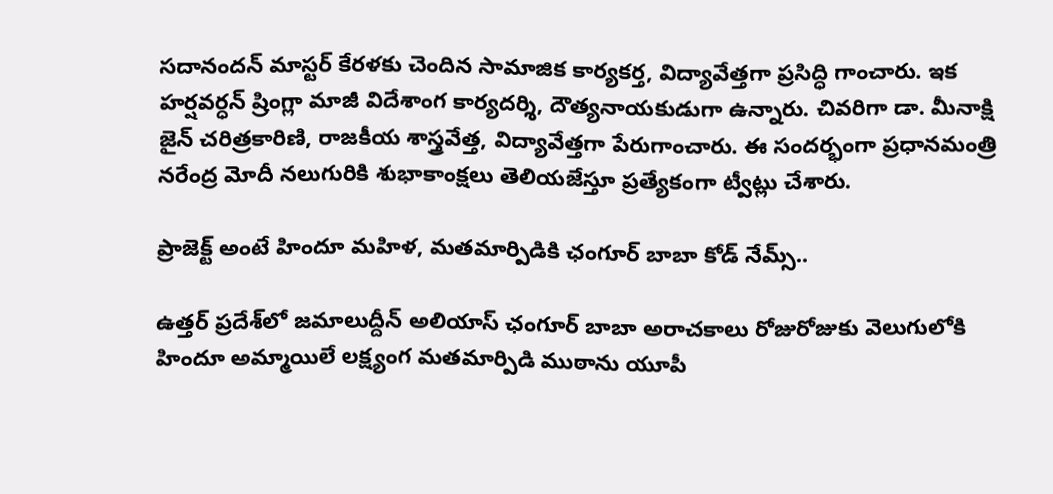సదానందన్ మాస్టర్ కేరళకు చెందిన సామాజిక కార్యకర్త, విద్యావేత్తగా ప్రసిద్ధి గాంచారు. ఇక హర్షవర్ధన్ ష్రింగ్లా మాజీ విదేశాంగ కార్యదర్శి, దౌత్యనాయకుడుగా ఉన్నారు. చివరిగా డా. మీనాక్షి జైన్ చరిత్రకారిణి, రాజకీయ శాస్త్రవేత్త, విద్యావేత్తగా పేరుగాంచారు. ఈ సందర్భంగా ప్రధానమంత్రి నరేంద్ర మోదీ నలుగురికి శుభాకాంక్షలు తెలియజేస్తూ ప్రత్యేకంగా ట్వీట్లు చేశారు.

ప్రాజెక్ట్ అంటే హిందూ మహిళ, మతమార్పిడికి ఛంగూర్ బాబా కోడ్ నేమ్స్..

ఉత్తర్ ప్రదేశ్‌లో జమాలుద్దీన్ అలియాస్ ఛంగూర్ బాబా అరాచకాలు రోజురోజుకు వెలుగులోకి హిందూ అమ్మాయిలే లక్ష్యంగ మతమార్పిడి ముఠాను యూపీ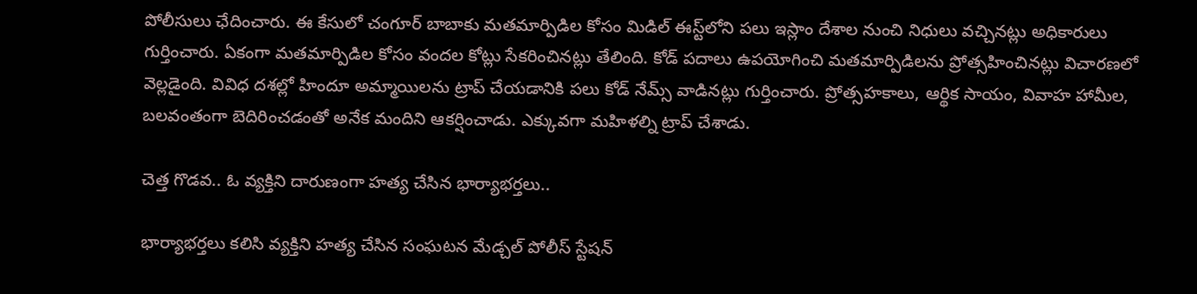పోలీసులు ఛేదించారు. ఈ కేసులో చంగూర్ బాబాకు మతమార్పిడిల కోసం మిడిల్ ఈస్ట్‌లోని పలు ఇస్లాం దేశాల నుంచి నిధులు వచ్చినట్లు అధికారులు గుర్తించారు. ఏకంగా మతమార్పిడిల కోసం వందల కోట్లు సేకరించినట్లు తేలింది. కోడ్ పదాలు ఉపయోగించి మతమార్పిడిలను ప్రోత్సహించినట్లు విచారణలో వెల్లడైంది. వివిధ దశల్లో హిందూ అమ్మాయిలను ట్రాప్ చేయడానికి పలు కోడ్ నేమ్స్ వాడినట్లు గుర్తించారు. ప్రోత్సహకాలు, ఆర్థిక సాయం, వివాహ హామీల, బలవంతంగా బెదిరించడంతో అనేక మందిని ఆకర్షించాడు. ఎక్కువగా మహిళల్ని ట్రాప్ చేశాడు.

చెత్త గొడవ.. ఓ వ్యక్తిని దారుణంగా హత్య చేసిన భార్యాభర్తలు..

భార్యాభర్తలు కలిసి వ్యక్తిని హత్య చేసిన సంఘటన మేడ్చల్ పోలీస్ స్టేషన్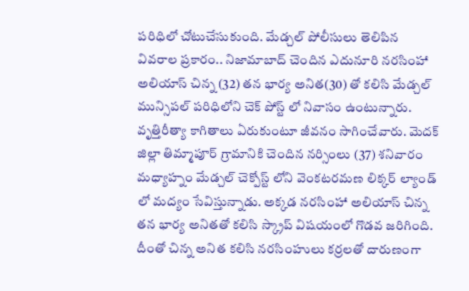పరిధిలో చోటుచేసుకుంది. మేడ్చల్ పోలీసులు తెలిపిన వివరాల ప్రకారం.. నిజామాబాద్ చెందిన ఎదునూరి నరసింహా అలియాస్ చిన్న (32) తన భార్య అనిత(30) తో కలిసి మేడ్చల్ మున్సిపల్ పరిధిలోని చెక్ పోస్ట్ లో నివాసం ఉంటున్నారు. వృత్తిరీత్యా కాగితాలు ఏరుకుంటూ జీవనం సాగించేవారు. మెదక్ జిల్లా తిమ్మాపూర్ గ్రామానికి చెందిన నర్సింలు (37) శనివారం మధ్యాహ్నం మేడ్చల్ చెక్పోస్ట్ లోని వెంకటరమణ లిక్కర్ ల్యాండ్ లో మద్యం సేవిస్తున్నాడు. అక్కడ నరసింహా అలియాస్ చిన్న తన భార్య అనితతో కలిసి స్క్రాప్ విషయంలో గొడవ జరిగింది. దీంతో చిన్న అనిత కలిసి నరసింహులు కర్రలతో దారుణంగా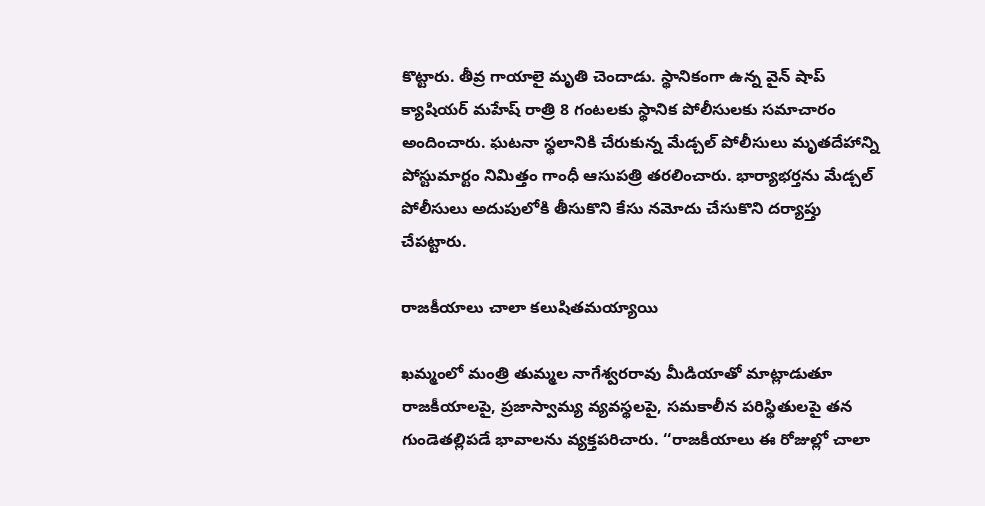కొట్టారు. తీవ్ర గాయాలై మృతి చెందాడు. స్థానికంగా ఉన్న వైన్ షాప్ క్యాషియర్ మహేష్ రాత్రి 8 గంటలకు స్థానిక పోలీసులకు సమాచారం అందించారు. ఘటనా స్థలానికి చేరుకున్న మేడ్చల్ పోలీసులు మృతదేహాన్ని పోస్టుమార్టం నిమిత్తం గాంధీ ఆసుపత్రి తరలించారు. భార్యాభర్తను మేడ్చల్ పోలీసులు అదుపులోకి తీసుకొని కేసు నమోదు చేసుకొని దర్యాప్తు చేపట్టారు.

రాజకీయాలు చాలా కలుషితమయ్యాయి

ఖమ్మంలో మంత్రి తుమ్మల నాగేశ్వరరావు మీడియాతో మాట్లాడుతూ రాజకీయాలపై, ప్రజాస్వామ్య వ్యవస్థలపై, సమకాలీన పరిస్థితులపై తన గుండెతల్లిపడే భావాలను వ్యక్తపరిచారు. ‘‘రాజకీయాలు ఈ రోజుల్లో చాలా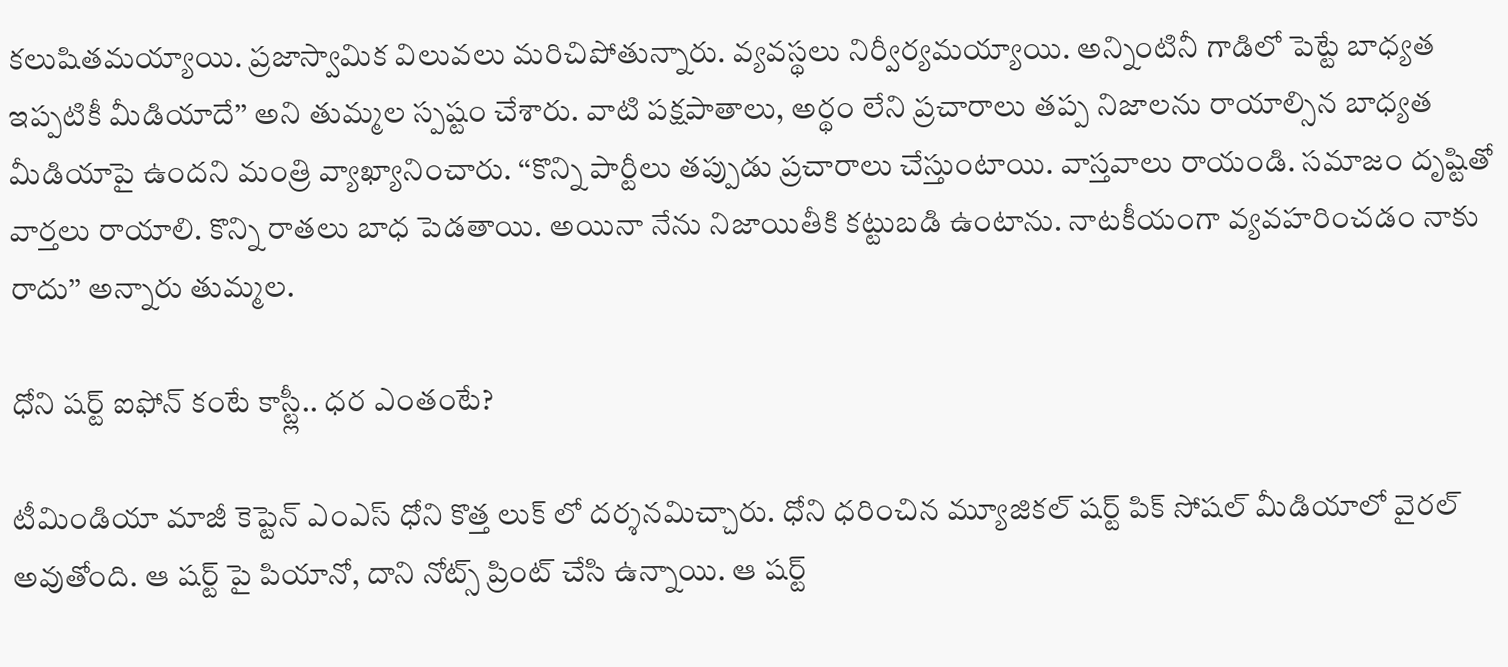కలుషితమయ్యాయి. ప్రజాస్వామిక విలువలు మరిచిపోతున్నారు. వ్యవస్థలు నిర్వీర్యమయ్యాయి. అన్నింటినీ గాడిలో పెట్టే బాధ్యత ఇప్పటికీ మీడియాదే’’ అని తుమ్మల స్పష్టం చేశారు. వాటి పక్షపాతాలు, అర్థం లేని ప్రచారాలు తప్ప నిజాలను రాయాల్సిన బాధ్యత మీడియాపై ఉందని మంత్రి వ్యాఖ్యానించారు. ‘‘కొన్ని పార్టీలు తప్పుడు ప్రచారాలు చేస్తుంటాయి. వాస్తవాలు రాయండి. సమాజం దృష్టితో వార్తలు రాయాలి. కొన్ని రాతలు బాధ పెడతాయి. అయినా నేను నిజాయితీకి కట్టుబడి ఉంటాను. నాటకీయంగా వ్యవహరించడం నాకు రాదు’’ అన్నారు తుమ్మల.

ధోని షర్ట్ ఐఫోన్ కంటే కాస్ట్లీ.. ధర ఎంతంటే?

టీమిండియా మాజీ కెప్టెన్ ఎంఎస్ ధోని కొత్త లుక్ లో దర్శనమిచ్చారు. ధోని ధరించిన మ్యూజికల్ షర్ట్ పిక్ సోషల్ మీడియాలో వైరల్ అవుతోంది. ఆ షర్ట్ పై పియానో, దాని నోట్స్ ప్రింట్ చేసి ఉన్నాయి. ఆ షర్ట్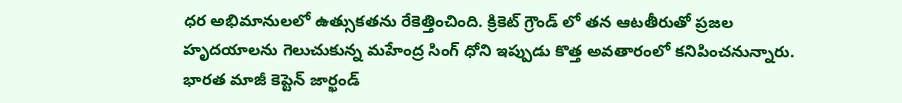ధర అభిమానులలో ఉత్సుకతను రేకెత్తించింది. క్రికెట్ గ్రౌండ్ లో తన ఆటతీరుతో ప్రజల హృదయాలను గెలుచుకున్న మహేంద్ర సింగ్ ధోని ఇప్పుడు కొత్త అవతారంలో కనిపించనున్నారు. భారత మాజీ కెప్టెన్ జార్ఖండ్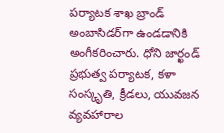పర్యాటక శాఖ బ్రాండ్ అంబాసిడర్‌గా ఉండడానికి అంగీకరించారు. ధోని జార్ఖండ్ ప్రభుత్వ పర్యాటక, కళా సంస్కృతి, క్రీడలు, యువజన వ్యవహారాల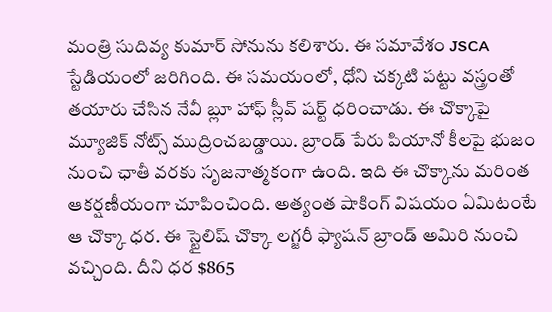మంత్రి సుదివ్య కుమార్ సోనును కలిశారు. ఈ సమావేశం JSCA స్టేడియంలో జరిగింది. ఈ సమయంలో, ధోని చక్కటి పట్టు వస్త్రంతో తయారు చేసిన నేవీ బ్లూ హాఫ్ స్లీవ్ షర్ట్ ధరించాడు. ఈ చొక్కాపై మ్యూజిక్ నోట్స్ ముద్రించబడ్డాయి. బ్రాండ్ పేరు పియానో కీలపై భుజం నుంచి ఛాతీ వరకు సృజనాత్మకంగా ఉంది. ఇది ఈ చొక్కాను మరింత ఆకర్షణీయంగా చూపించింది. అత్యంత షాకింగ్ విషయం ఏమిటంటే ఆ చొక్కా ధర. ఈ స్టైలిష్ చొక్కా లగ్జరీ ఫ్యాషన్ బ్రాండ్ అమిరి నుంచి వచ్చింది. దీని ధర $865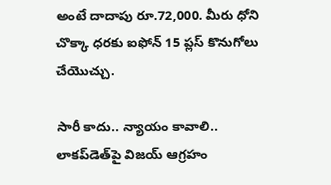అంటే దాదాపు రూ.72,000. మీరు ధోని చొక్కా ధరకు ఐఫోన్ 15 ప్లస్ కొనుగోలు చేయొచ్చు.

సారీ కాదు.. న్యాయం కావాలి.. లాకప్‌డెత్‌పై విజయ్ ఆగ్రహం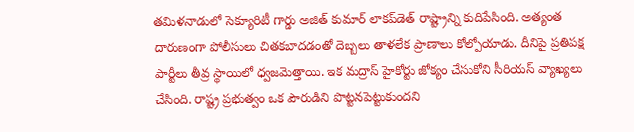తమిళనాడులో సెక్యూరిటీ గార్డు అజిత్ కుమార్ లాకప్‌డెత్ రాష్ట్రాన్ని కుదిపేసింది. అత్యంత దారుణంగా పోలీసులు చితకబాదడంతో దెబ్బలు తాళలేక ప్రాణాలు కోల్పోయాడు. దీనిపై ప్రతిపక్ష పార్టీలు తీవ్ర స్థాయిలో ధ్వజమెత్తాయి. ఇక మద్రాస్ హైకోర్టు జోక్యం చేసుకోని సీరియస్ వ్యాఖ్యలు చేసింది. రాష్ట్ర ప్రభుత్వం ఒక పౌరుడిని పొట్టనపెట్టుకుందని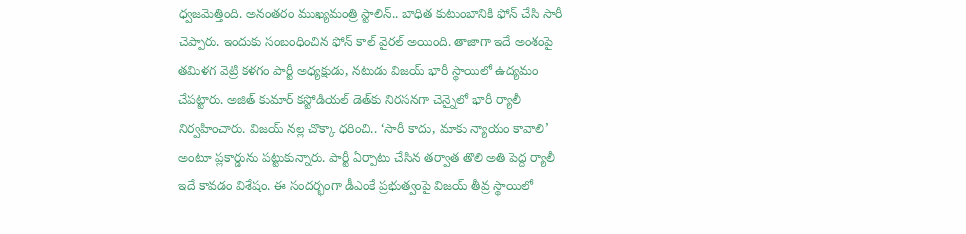ధ్వజమెత్తింది. అనంతరం ముఖ్యమంత్రి స్టాలిన్.. బాధిత కుటుంబానికి ఫోన్ చేసి సారీ చెప్పారు. ఇందుకు సంబంధించిన ఫోన్ కాల్ వైరల్ అయింది. తాజాగా ఇదే అంశంపై తమిళగ వెట్రి కళగం పార్టీ అధ్యక్షుడు, నటుడు విజయ్‌ భారీ స్థాయిలో ఉద్యమం చేపట్టారు. అజిత్ కుమార్ కస్టోడియల్‌ డెత్‌కు నిరసనగా చెన్నైలో భారీ ర్యాలీ నిర్వహించారు. విజయ్ నల్ల చొక్కా ధరించి.. ‘సారీ కాదు, మాకు న్యాయం కావాలి’ అంటూ ప్లకార్డును పట్టుకున్నారు. పార్టీ ఏర్పాటు చేసిన తర్వాత తొలి అతి పెద్ద ర్యాలీ ఇదే కావడం విశేషం. ఈ సందర్భంగా డీఎంకే ప్రభుత్వంపై విజయ్ తీవ్ర స్థాయిలో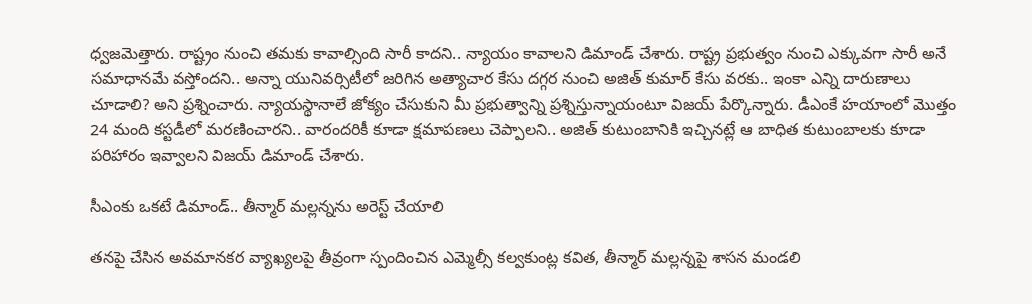ధ్వజమెత్తారు. రాష్ట్రం నుంచి తమకు కావాల్సింది సారీ కాదని.. న్యాయం కావాలని డిమాండ్ చేశారు. రాష్ట్ర ప్రభుత్వం నుంచి ఎక్కువగా సారీ అనే సమాధానమే వస్తోందని.. అన్నా యునివర్సిటీలో జరిగిన అత్యాచార కేసు దగ్గర నుంచి అజిత్‌ కుమార్ కేసు వరకు.. ఇంకా ఎన్ని దారుణాలు చూడాలి? అని ప్రశ్నించారు. న్యాయస్థానాలే జోక్యం చేసుకుని మీ ప్రభుత్వాన్ని ప్రశ్నిస్తున్నాయంటూ విజయ్ పేర్కొన్నారు. డీఎంకే హయాంలో మొత్తం 24 మంది కస్టడీలో మరణించారని.. వారందరికీ కూడా క్షమాపణలు చెప్పాలని.. అజిత్‌ కుటుంబానికి ఇచ్చినట్లే ఆ బాధిత కుటుంబాలకు కూడా పరిహారం ఇవ్వాలని విజయ్‌ డిమాండ్‌ చేశారు.

సీఎంకు ఒకటే డిమాండ్.. తీన్మార్ మల్లన్నను అరెస్ట్ చేయాలి

తనపై చేసిన అవమానకర వ్యాఖ్యలపై తీవ్రంగా స్పందించిన ఎమ్మెల్సీ కల్వకుంట్ల కవిత, తీన్మార్ మల్లన్నపై శాసన మండలి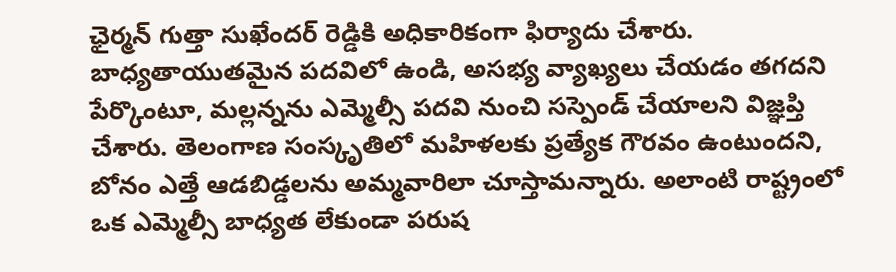ఛైర్మన్ గుత్తా సుఖేందర్ రెడ్డికి అధికారికంగా ఫిర్యాదు చేశారు. బాధ్యతాయుతమైన పదవిలో ఉండి, అసభ్య వ్యాఖ్యలు చేయడం తగదని పేర్కొంటూ, మల్లన్నను ఎమ్మెల్సీ పదవి నుంచి సస్పెండ్ చేయాలని విజ్ఞప్తి చేశారు. తెలంగాణ సంస్కృతిలో మహిళలకు ప్రత్యేక గౌరవం ఉంటుందని, బోనం ఎత్తే ఆడబిడ్డలను అమ్మవారిలా చూస్తామన్నారు. అలాంటి రాష్ట్రంలో ఒక ఎమ్మెల్సీ బాధ్యత లేకుండా పరుష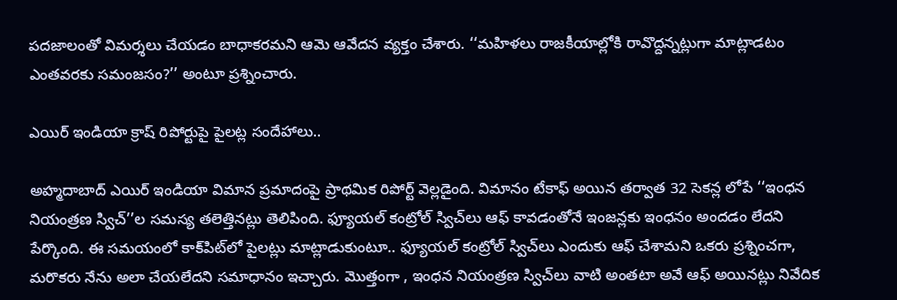పదజాలంతో విమర్శలు చేయడం బాధాకరమని ఆమె ఆవేదన వ్యక్తం చేశారు. ‘‘మహిళలు రాజకీయాల్లోకి రావొద్దన్నట్లుగా మాట్లాడటం ఎంతవరకు సమంజసం?’’ అంటూ ప్రశ్నించారు.

ఎయిర్ ఇండియా క్రాష్ రిపోర్టుపై పైలట్ల సందేహాలు..

అహ్మదాబాద్ ఎయిర్ ఇండియా విమాన ప్రమాదంపై ప్రాథమిక రిపోర్ట్ వెల్లడైంది. విమానం టేకాఫ్ అయిన తర్వాత 32 సెకన్ల లోపే ‘‘ఇంధన నియంత్రణ స్విచ్’’ల సమస్య తలెత్తినట్లు తెలిపింది. ఫ్యూయల్ కంట్రోల్ స్విచ్‌లు ఆఫ్ కావడంతోనే ఇంజన్లకు ఇంధనం అందడం లేదని పేర్కొంది. ఈ సమయంలో కాక్‌పిట్‌లో పైలట్లు మాట్లాడుకుంటూ.. ఫ్యూయల్ కంట్రోల్ స్విచ్‌లు ఎందుకు ఆఫ్ చేశామని ఒకరు ప్రశ్నించగా, మరొకరు నేను అలా చేయలేదని సమాధానం ఇచ్చారు. మొత్తంగా , ఇంధన నియంత్రణ స్విచ్‌లు వాటి అంతటా అవే ఆఫ్ అయినట్లు నివేదిక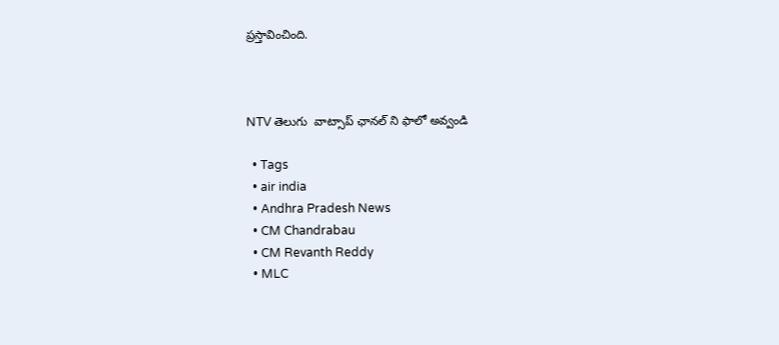ప్రస్తావించింది.



NTV తెలుగు  వాట్సాప్ ఛానల్ ని ఫాలో అవ్వండి

  • Tags
  • air india
  • Andhra Pradesh News
  • CM Chandrabau
  • CM Revanth Reddy
  • MLC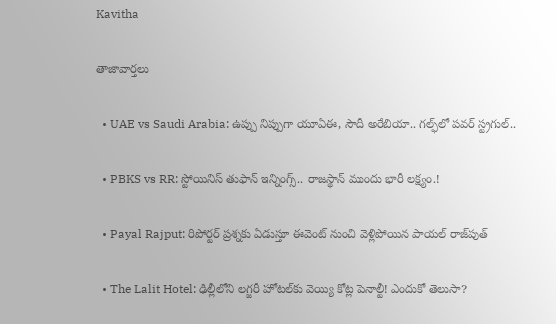Kavitha

తాజావార్తలు

  • UAE vs Saudi Arabia: ఉప్పు నిప్పుగా యూఏఈ, సౌదీ అరేబియా.. గల్ఫ్‌లో పవర్ స్ట్రగుల్..

  • PBKS vs RR: స్టోయినిస్ తుఫాన్‌ ఇన్నింగ్స్.. రాజస్థాన్‌ ముందు భారీ లక్ష్యం.!

  • Payal Rajput: రిపోర్టర్ ప్రశ్నకు ఏడుస్తూ ఈవెంట్ నుంచి వెళ్లిపోయిన పాయల్ రాజ్‌పుత్

  • The Lalit Hotel: ఢిల్లీలోని లగ్జరీ హోటల్‌కు వెయ్యి కోట్ల పెనాల్టీ! ఎందుకో తెలుసా?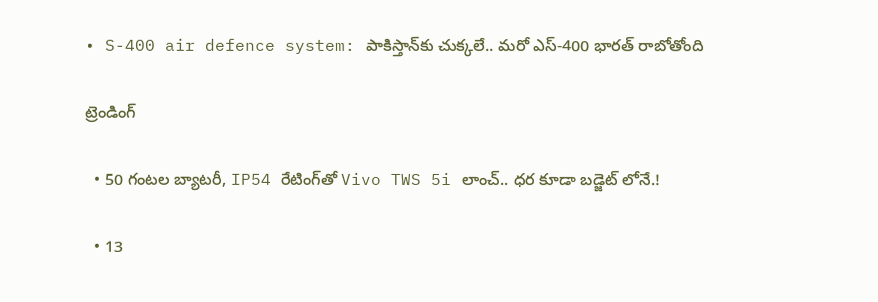• S-400 air defence system: పాకిస్తాన్‌కు చుక్కలే.. మరో ఎస్-400 భారత్ రాబోతోంది

ట్రెండింగ్‌

  • 50 గంటల బ్యాటరీ, IP54 రేటింగ్‌తో Vivo TWS 5i లాంచ్.. ధర కూడా బడ్జెట్ లోనే.!

  • 13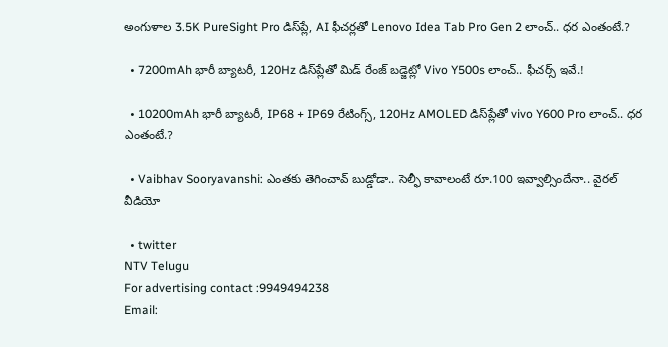అంగుళాల 3.5K PureSight Pro డిస్‌ప్లే, AI ఫీచర్లతో Lenovo Idea Tab Pro Gen 2 లాంచ్.. ధర ఎంతంటే.?

  • 7200mAh భారీ బ్యాటరీ, 120Hz డిస్‌ప్లేతో మిడ్ రేంజ్ బడ్జెట్లో Vivo Y500s లాంచ్.. ఫీచర్స్ ఇవే.!

  • 10200mAh భారీ బ్యాటరీ, IP68 + IP69 రేటింగ్స్‌, 120Hz AMOLED డిస్‌ప్లేతో vivo Y600 Pro లాంచ్.. ధర ఎంతంటే.?

  • Vaibhav Sooryavanshi: ఎంతకు తెగించావ్ బుడ్డోడా.. సెల్ఫీ కావాలంటే రూ.100 ఇవ్వాల్సిందేనా.. వైరల్ వీడియో

  • twitter
NTV Telugu
For advertising contact :9949494238
Email: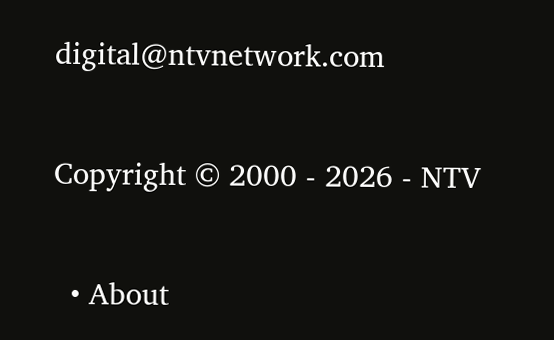digital@ntvnetwork.com

Copyright © 2000 - 2026 - NTV

  • About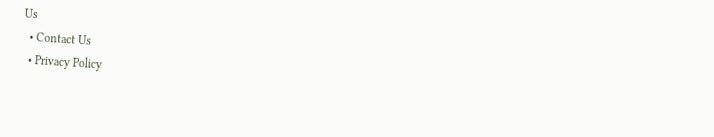Us
  • Contact Us
  • Privacy Policy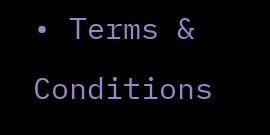• Terms & Conditions